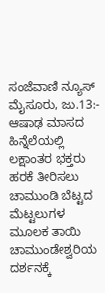ಸಂಜೆವಾಣಿ ನ್ಯೂಸ್
ಮೈಸೂರು, ಜು.13:- ಆಷಾಢ ಮಾಸದ ಹಿನ್ನೆಲೆಯಲ್ಲಿ ಲಕ್ಷಾಂತರ ಭಕ್ತರು ಹರಕೆ ತೀರಿಸಲು ಚಾಮುಂಡಿ ಬೆಟ್ಟದ ಮೆಟ್ಟಲುಗಳ ಮೂಲಕ ತಾಯಿ ಚಾಮುಂಡೇಶ್ವರಿಯ ದರ್ಶನಕ್ಕೆ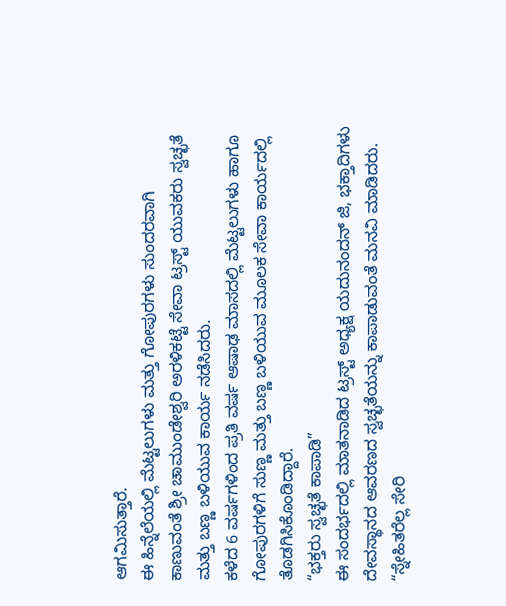ಆಗಮಿಸುತ್ತಾರೆ.
ಈ ಹಿನ್ನೆಲೆಯಲ್ಲಿ ಮೆಟ್ಟಲುಗಳು ಮತ್ತು ಗೋಪುರಗಳು ಸುಂದರವಾಗಿ ಕಾಣುವಂತೆ ಶ್ರೀ ಚಾಮುಂಡೇಶ್ವರಿ ಅರಳಿಕಟ್ಟೆ ಸೇವಾ ಟ್ರಸ್ಟ್ ಯುವಕರು ಸ್ವಚ್ಛತೆ ಮತ್ತು ಬಣ್ಣ ಬಳಿಯುವ ಕಾರ್ಯ ನಡೆಸಿದರು.
ಕಳೆದ 6 ವರ್ಷಗಳಿಂದ ಪ್ರತಿ ವರ್ಷ ಆಷಾಢ ಮಾಸದಲ್ಲಿ ಮೆಟ್ಟಲುಗಳು ಹಾಗೂ ಗೋಪುರಗಳಿಗೆ ಸುಣ್ಣ ಮತ್ತು ಬಣ್ಣ ಬಳಿಯುವ ಮೂಲಕ ಸೇವಾ ಕಾರ್ಯದಲ್ಲಿ ತೊಡಗಿಸಿಕೊಂಡಿದ್ದಾರೆ.
“ಭಕ್ತರು ಸ್ವಚ್ಛತೆ ಕಾಪಾಡಿ”
ಈ ಸಂದರ್ಭದಲ್ಲಿ ಮಾತನಾಡಿದ ಟ್ರಸ್ಟ್ ಅಧ್ಯಕ್ಷ ಯದುನಂದನ್ ಜಿ, ಭಕ್ತಾದಿಗಳು ದೇವಸ್ಥಾನದ ಆವರಣದ ಸ್ವಚ್ಛತೆಯನ್ನು ಕಾಪಾಡುವಂತೆ ಮನವಿ ಮಾಡಿದರು.
“ಸ್ನೇಹಿತರೆಲ್ಲ ಸೇರಿ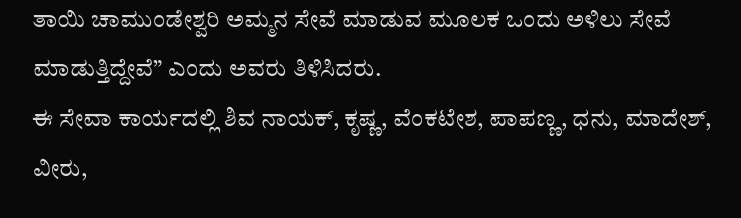ತಾಯಿ ಚಾಮುಂಡೇಶ್ವರಿ ಅಮ್ಮನ ಸೇವೆ ಮಾಡುವ ಮೂಲಕ ಒಂದು ಅಳಿಲು ಸೇವೆ ಮಾಡುತ್ತಿದ್ದೇವೆ” ಎಂದು ಅವರು ತಿಳಿಸಿದರು.
ಈ ಸೇವಾ ಕಾರ್ಯದಲ್ಲಿ ಶಿವ ನಾಯಕ್, ಕೃಷ್ಣ, ವೆಂಕಟೇಶ, ಪಾಪಣ್ಣ, ಧನು, ಮಾದೇಶ್, ವೀರು,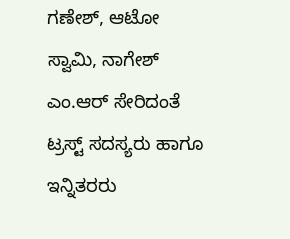ಗಣೇಶ್, ಆಟೋ ಸ್ವಾಮಿ, ನಾಗೇಶ್ ಎಂ.ಆರ್ ಸೇರಿದಂತೆ ಟ್ರಸ್ಟ್ ಸದಸ್ಯರು ಹಾಗೂ ಇನ್ನಿತರರು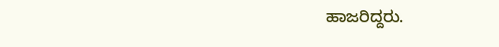ಹಾಜರಿದ್ದರು.